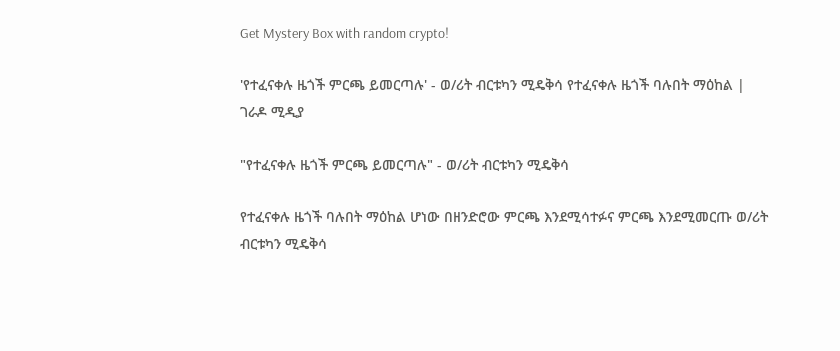Get Mystery Box with random crypto!

'የተፈናቀሉ ዜጎች ምርጫ ይመርጣሉ' - ወ/ሪት ብርቱካን ሚዴቅሳ የተፈናቀሉ ዜጎች ባሉበት ማዕከል | ገራዶ ሚዲያ

"የተፈናቀሉ ዜጎች ምርጫ ይመርጣሉ" - ወ/ሪት ብርቱካን ሚዴቅሳ

የተፈናቀሉ ዜጎች ባሉበት ማዕከል ሆነው በዘንድሮው ምርጫ እንደሚሳተፉና ምርጫ እንደሚመርጡ ወ/ሪት ብርቱካን ሚዴቅሳ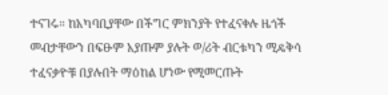ተናገሩ። ከአካባቢያቸው በችግር ምክንያት የተፈናቀሉ ዜጎች መብታቸውን በፍፁም አያጡም ያሉት ወ/ሪት ብርቱካን ሚዴቅሳ ተፈናቃዮቹ በያሉበት ማዕከል ሆነው የሚመርጡት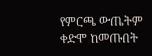የምርጫ ውጤትም ቀድሞ ከመጡበት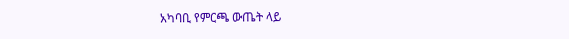አካባቢ የምርጫ ውጤት ላይ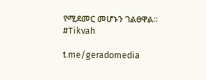የሚደመር መሆኑን ገልፀዋል። #Tikvah

t.me/geradomedia